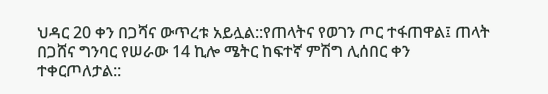ህዳር 20 ቀን በጋሻና ውጥረቱ አይሏል::የጠላትና የወገን ጦር ተፋጠዋል፤ ጠላት በጋሸና ግንባር የሠራው 14 ኪሎ ሜትር ከፍተኛ ምሽግ ሊሰበር ቀን ተቀርጦለታል::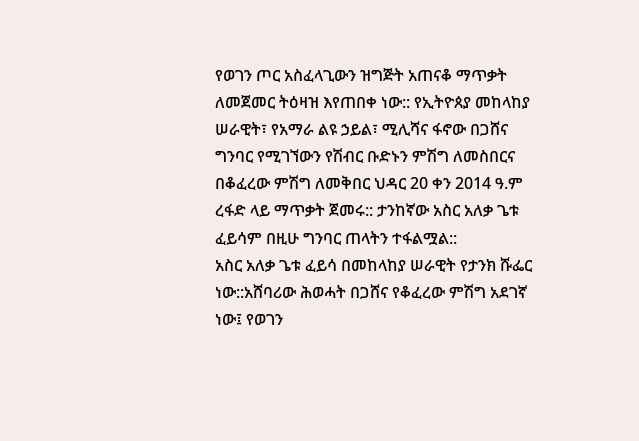የወገን ጦር አስፈላጊውን ዝግጅት አጠናቆ ማጥቃት ለመጀመር ትዕዛዝ እየጠበቀ ነው:: የኢትዮጰያ መከላከያ ሠራዊት፣ የአማራ ልዩ ኃይል፣ ሚሊሻና ፋኖው በጋሸና ግንባር የሚገኘውን የሽብር ቡድኑን ምሽግ ለመስበርና በቆፈረው ምሽግ ለመቅበር ህዳር 20 ቀን 2014 ዓ.ም ረፋድ ላይ ማጥቃት ጀመሩ:: ታንከኛው አስር አለቃ ጌቱ ፈይሳም በዚሁ ግንባር ጠላትን ተፋልሟል::
አስር አለቃ ጌቱ ፈይሳ በመከላከያ ሠራዊት የታንክ ሹፌር ነው::አሸባሪው ሕወሓት በጋሸና የቆፈረው ምሽግ አደገኛ ነው፤ የወገን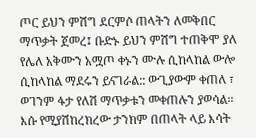ጦር ይህን ምሽግ ደርምሶ ጠላትን ለመቅበር ማጥቃት ጀመረ፤ ቡድኑ ይህን ምሽግ ተጠቅሞ ያለ የሌለ አቅሙን አሟጦ ቀኑን ሙሉ ሲከላከል ውሎ ሲከላከል ማደሩን ይናገራል:: ውጊያውም ቀጠለ ፣ ወገንም ፋታ የለሽ ማጥቃቱን መቀጠሉን ያወሳል፡፡
እሱ የሚያሽከረክረው ታንክም በጠላት ላይ እሳት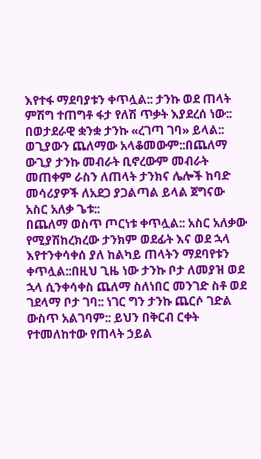እየተፋ ማደባያቱን ቀጥሏል:: ታንኩ ወደ ጠላት ምሽግ ተጠግቶ ፋታ የለሽ ጥቃት እያደረሰ ነው:: በወታደራዊ ቋንቋ ታንኩ «ረገጣ ገባ» ይላል:: ወጊያውን ጨለማው አላቆመውም::በጨለማ ውጊያ ታንኩ መብራት ቢኖረውም መብራት መጠቀም ራስን ለጠላት ታንክና ሌሎች ከባድ መሳሪያዎች ለአደጋ ያጋልጣል ይላል ጀግናው አስር አለቃ ጌቱ::
በጨለማ ወስጥ ጦርነቱ ቀጥሏል:: አስር አለቃው የሚያሽከረክረው ታንክም ወደፊት እና ወደ ኋላ እየተንቀሳቀሰ ያለ ከልካይ ጠላትን ማደባየቱን ቀጥሏል::በዚህ ጊዜ ነው ታንኩ ቦታ ለመያዝ ወደ ኋላ ሲንቀሳቀስ ጨለማ ስለነበር መንገድ ስቶ ወደ ገደላማ ቦታ ገባ:: ነገር ግን ታንኩ ጨርሶ ገድል ውስጥ አልገባም:: ይህን በቅርብ ርቀት የተመለከተው የጠላት ኃይል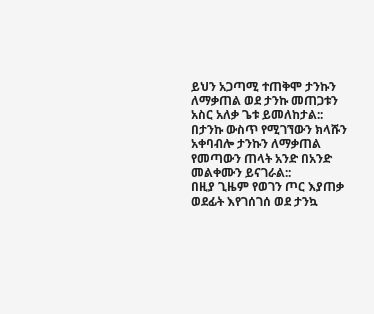ይህን አጋጣሚ ተጠቅሞ ታንኩን ለማቃጠል ወደ ታንኩ መጠጋቱን አስር አለቃ ጌቱ ይመለከታል:: በታንኩ ውስጥ የሚገኘውን ክላሹን አቀባብሎ ታንኩን ለማቃጠል የመጣውን ጠላት አንድ በአንድ መልቀሙን ይናገራል::
በዚያ ጊዜም የወገን ጦር እያጠቃ ወደፊት እየገሰገሰ ወደ ታንኳ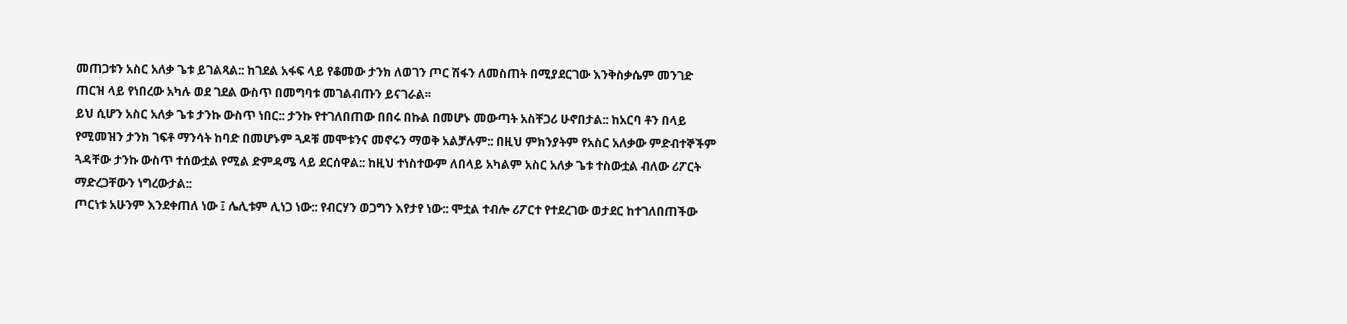መጠጋቱን አስር አለቃ ጌቱ ይገልጻል:: ከገደል አፋፍ ላይ የቆመው ታንክ ለወገን ጦር ሽፋን ለመስጠት በሚያደርገው እንቅስቃሴም መንገድ ጠርዝ ላይ የነበረው አካሉ ወደ ገደል ውስጥ በመግባቱ መገልብጡን ይናገራል፡፡
ይህ ሲሆን አስር አለቃ ጌቱ ታንኩ ውስጥ ነበር:: ታንኩ የተገለበጠው በበሩ በኩል በመሆኑ መውጣት አስቸጋሪ ሁኖበታል:: ከአርባ ቶን በላይ የሚመዝን ታንክ ገፍቶ ማንሳት ከባድ በመሆኑም ጓዶቹ መሞቱንና መኖሩን ማወቅ አልቻሉም:: በዚህ ምክንያትም የአስር አለቃው ምድብተኞችም ጓዳቸው ታንኩ ውስጥ ተሰውቷል የሚል ድምዳሜ ላይ ደርሰዋል:: ከዚህ ተነስተውም ለበላይ አካልም አስር አለቃ ጌቱ ተስውቷል ብለው ሪፖርት ማድረጋቸውን ነግረውታል::
ጦርነቱ አሁንም እንደቀጠለ ነው ፤ ሌሊቱም ሊነጋ ነው:: የብርሃን ወጋግን እየታየ ነው:: ሞቷል ተብሎ ሪፖርተ የተደረገው ወታደር ከተገለበጠችው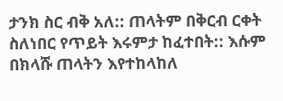ታንክ ስር ብቅ አለ:: ጠላትም በቅርብ ርቀት ስለነበር የጥይት እሩምታ ከፈተበት:: እሱም በክላሹ ጠላትን እየተከላከለ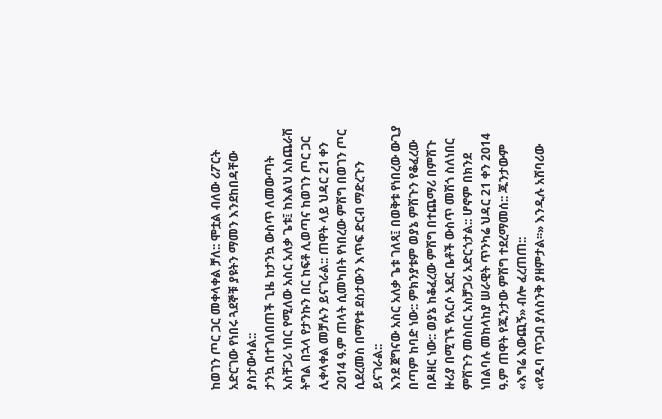ከወገን ጦር ጋር መቀላቀል ቻለ:: ሞቷል ብለው ሪፖርት አድርገው የነበሩ ጓደኞቹ ያዩትን ማመን እንደከበዳቸው ያስታውሳል::
ታንኳ በተገለበጠች ጊዜ ከታንኳ ውስጥ ለመውጣት አስቸጋሪ ነበር የሚለው አስር አለቃ ጌቱ፤ ከእልህ አስጨራሽ ትግል በኋላ የታንኩን በር ከፍቶ ሊወጣና ከወገን ጦር ጋር ሊቀላቀል መቻሉን ይናገራል:: ጠዋት ላይ ህዳር 21 ቀን 2014 ዓ.ም ጠላት ሲመካበት የነበረው ምሽግ በወገን ጦር ሲደረመስ በማየቱ ደስታውን እጥፍ ድርብ ማድረጉን ይናገራል::
እንደ ጀግናው አስር አለቃ ጌቱ ገለጻ፤ በወቅቱ የነበረው ውጊያ በጣም ከባድ ነው:: ምክንያቱም ወያኔ ምሽጉን የቆፈረው በዶዘር ነው:: ወያኔ ከቆፈረው ምሽግ በተጨማሪ በምሽጉ ዙሪያ በሚገኙ የአርሶ አደር ቤቶች ውስጥ መሽጎ ስለነበር ምሽጉን መስበር አስቻጋሪ አድርጎታል:: ሆኖም በክንደ ነበልባሉ መከላከያ ሠራዊት ጥንካሬ ህዳር 21 ቀን 2014 ዓ.ም ጠዋት የጁንታው ምሽግ ተደረማመሰ:: ጁንታውም «እግሬ እውጪኝ» ብሎ ፈረጠጠ::
«የዱባ ጥጋብ ያለስንቅ ያዘምታል፡፡» እንዲሉ አሸባሪው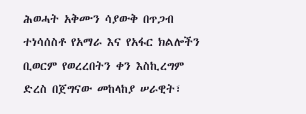ሕወሓት አቅሙን ሳያውቅ በጥጋብ ተነሳሰስቶ የአማራ እና የአፋር ክልሎችን ቢወርም የወረረበትን ቀን እስኪረግም ድረስ በጀግናው መከላከያ ሠራዊት፣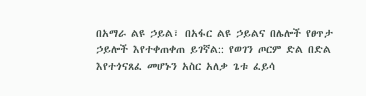በአማራ ልዩ ኃይል፣ በአፋር ልዩ ኃይልና በሌሎች የፀጥታ ኃይሎች እየተቀጠቀጠ ይገኛል:: የወገን ጦርም ድል በድል እየተጎናጸፈ መሆኑን አስር አለቃ ጌቱ ፈይሳ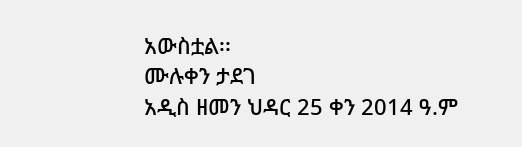አውስቷል፡፡
ሙሉቀን ታደገ
አዲስ ዘመን ህዳር 25 ቀን 2014 ዓ.ም